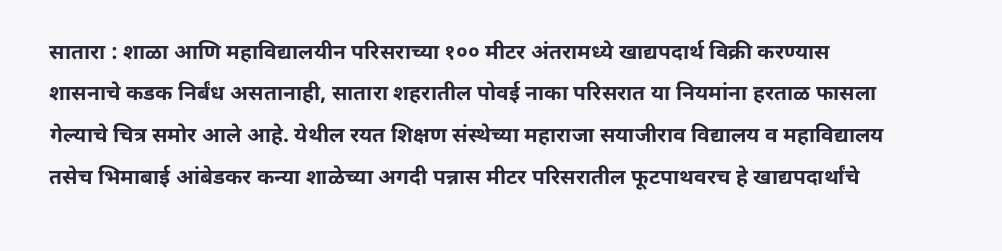सातारा : शाळा आणि महाविद्यालयीन परिसराच्या १०० मीटर अंतरामध्ये खाद्यपदार्थ विक्री करण्यास शासनाचे कडक निर्बंध असतानाही, सातारा शहरातील पोवई नाका परिसरात या नियमांना हरताळ फासला गेल्याचे चित्र समोर आले आहे. येथील रयत शिक्षण संस्थेच्या महाराजा सयाजीराव विद्यालय व महाविद्यालय तसेच भिमाबाई आंबेडकर कन्या शाळेच्या अगदी पन्नास मीटर परिसरातील फूटपाथवरच हे खाद्यपदार्थांचे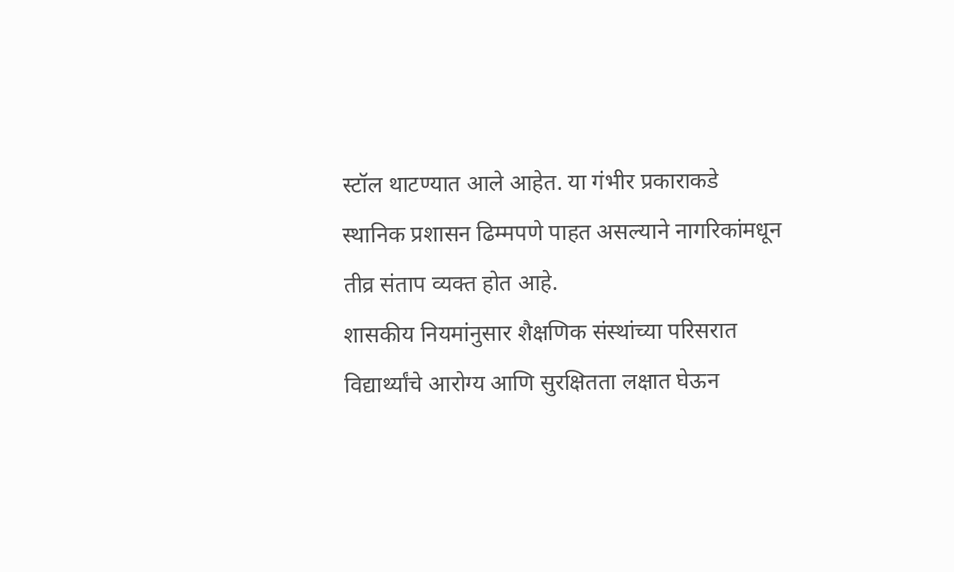स्टॉल थाटण्यात आले आहेत. या गंभीर प्रकाराकडे स्थानिक प्रशासन ढिम्मपणे पाहत असल्याने नागरिकांमधून तीव्र संताप व्यक्त होत आहे.
शासकीय नियमांनुसार शैक्षणिक संस्थांच्या परिसरात विद्यार्थ्यांचे आरोग्य आणि सुरक्षितता लक्षात घेऊन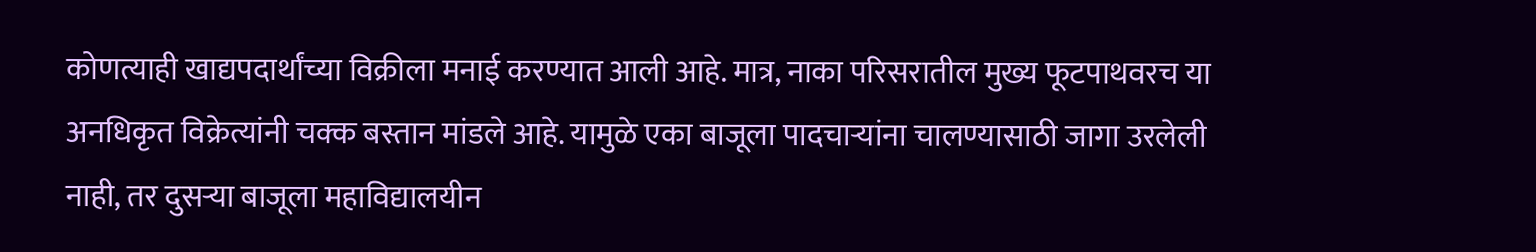कोणत्याही खाद्यपदार्थांच्या विक्रीला मनाई करण्यात आली आहे. मात्र, नाका परिसरातील मुख्य फूटपाथवरच या अनधिकृत विक्रेत्यांनी चक्क बस्तान मांडले आहे. यामुळे एका बाजूला पादचाऱ्यांना चालण्यासाठी जागा उरलेली नाही, तर दुसऱ्या बाजूला महाविद्यालयीन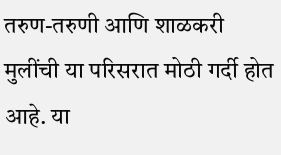तरुण-तरुणी आणि शाळकरी मुलींची या परिसरात मोठी गर्दी होत आहे. या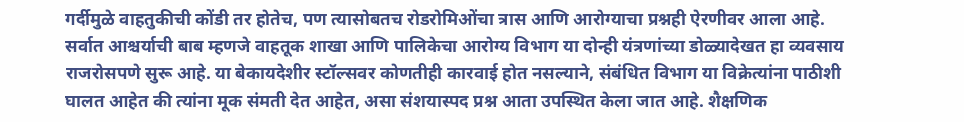गर्दीमुळे वाहतुकीची कोंडी तर होतेच, पण त्यासोबतच रोडरोमिओंचा त्रास आणि आरोग्याचा प्रश्नही ऐरणीवर आला आहे.
सर्वात आश्चर्याची बाब म्हणजे वाहतूक शाखा आणि पालिकेचा आरोग्य विभाग या दोन्ही यंत्रणांच्या डोळ्यादेखत हा व्यवसाय राजरोसपणे सुरू आहे. या बेकायदेशीर स्टॉल्सवर कोणतीही कारवाई होत नसल्याने, संबंधित विभाग या विक्रेत्यांना पाठीशी घालत आहेत की त्यांना मूक संमती देत आहेत, असा संशयास्पद प्रश्न आता उपस्थित केला जात आहे. शैक्षणिक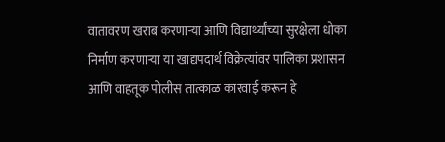वातावरण खराब करणाऱ्या आणि विद्यार्थ्यांच्या सुरक्षेला धोका निर्माण करणाऱ्या या खाद्यपदार्थ विक्रेत्यांवर पालिका प्रशासन आणि वाहतूक पोलीस तात्काळ कारवाई करून हे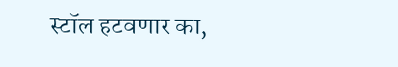स्टॉल हटवणार का,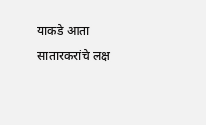याकडे आता सातारकरांचे लक्ष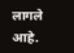लागले आहे.